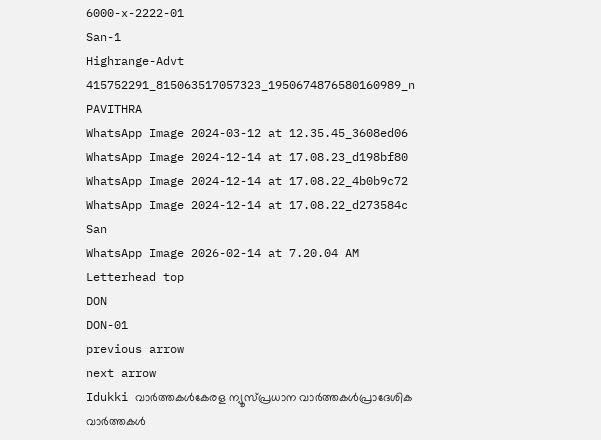6000-x-2222-01
San-1
Highrange-Advt
415752291_815063517057323_1950674876580160989_n
PAVITHRA
WhatsApp Image 2024-03-12 at 12.35.45_3608ed06
WhatsApp Image 2024-12-14 at 17.08.23_d198bf80
WhatsApp Image 2024-12-14 at 17.08.22_4b0b9c72
WhatsApp Image 2024-12-14 at 17.08.22_d273584c
San
WhatsApp Image 2026-02-14 at 7.20.04 AM
Letterhead top
DON
DON-01
previous arrow
next arrow
Idukki വാര്‍ത്തകള്‍കേരള ന്യൂസ്പ്രധാന വാര്‍ത്തകള്‍പ്രാദേശിക വാർത്തകൾ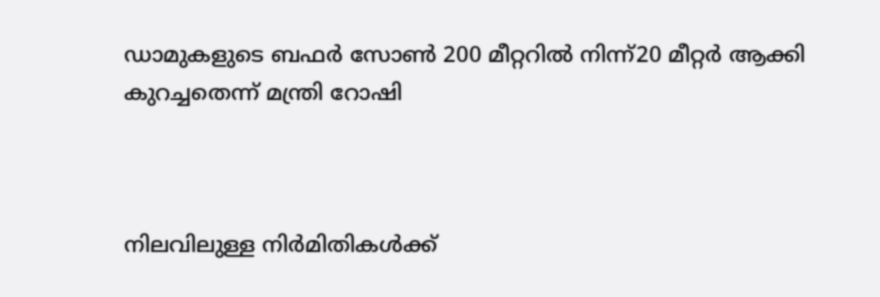ഡാമുകളുടെ ബഫര്‍ സോണ്‍ 200 മീറ്ററില്‍ നിന്ന്20 മീറ്റര്‍ ആക്കി കുറച്ചതെന്ന് മന്ത്രി റോഷി



നിലവിലുള്ള നിര്‍മിതികള്‍ക്ക്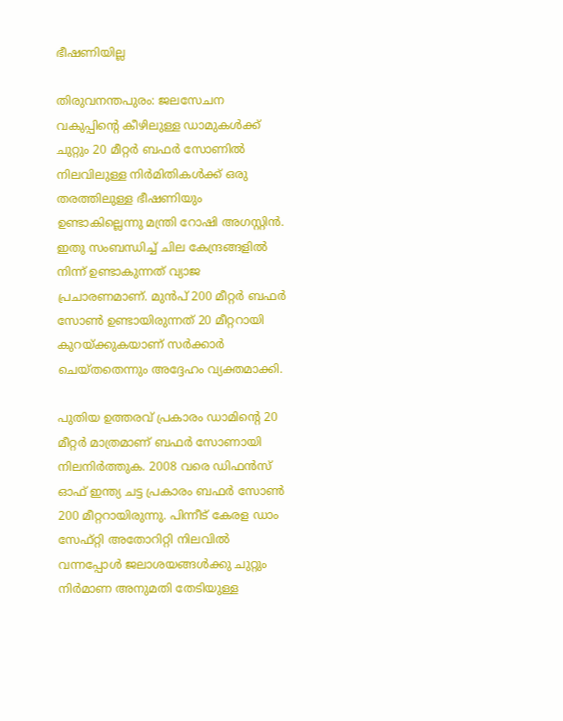ഭീഷണിയില്ല

തിരുവനന്തപുരം: ജലസേചന വകുപ്പിന്റെ കീഴിലുള്ള ഡാമുകള്‍ക്ക് ചുറ്റും 20 മീറ്റര്‍ ബഫര്‍ സോണില്‍ നിലവിലുള്ള നിര്‍മിതികള്‍ക്ക് ഒരു തരത്തിലുള്ള ഭീഷണിയും ഉണ്ടാകില്ലെന്നു മന്ത്രി റോഷി അഗസ്റ്റിന്‍. ഇതു സംബന്ധിച്ച് ചില കേന്ദ്രങ്ങളില്‍ നിന്ന് ഉണ്ടാകുന്നത് വ്യാജ പ്രചാരണമാണ്. മുന്‍പ് 200 മീറ്റര്‍ ബഫര്‍ സോണ്‍ ഉണ്ടായിരുന്നത് 20 മീറ്ററായി കുറയ്ക്കുകയാണ് സര്‍ക്കാര്‍ ചെയ്തതെന്നും അദ്ദേഹം വ്യക്തമാക്കി.

പുതിയ ഉത്തരവ് പ്രകാരം ഡാമിന്റെ 20 മീറ്റര്‍ മാത്രമാണ് ബഫര്‍ സോണായി നിലനിര്‍ത്തുക. 2008 വരെ ഡിഫന്‍സ് ഓഫ് ഇന്ത്യ ചട്ട പ്രകാരം ബഫര്‍ സോണ്‍ 200 മീറ്ററായിരുന്നു. പിന്നീട് കേരള ഡാം സേഫ്റ്റി അതോറിറ്റി നിലവില്‍ വന്നപ്പോള്‍ ജലാശയങ്ങള്‍ക്കു ചുറ്റും നിര്‍മാണ അനുമതി തേടിയുള്ള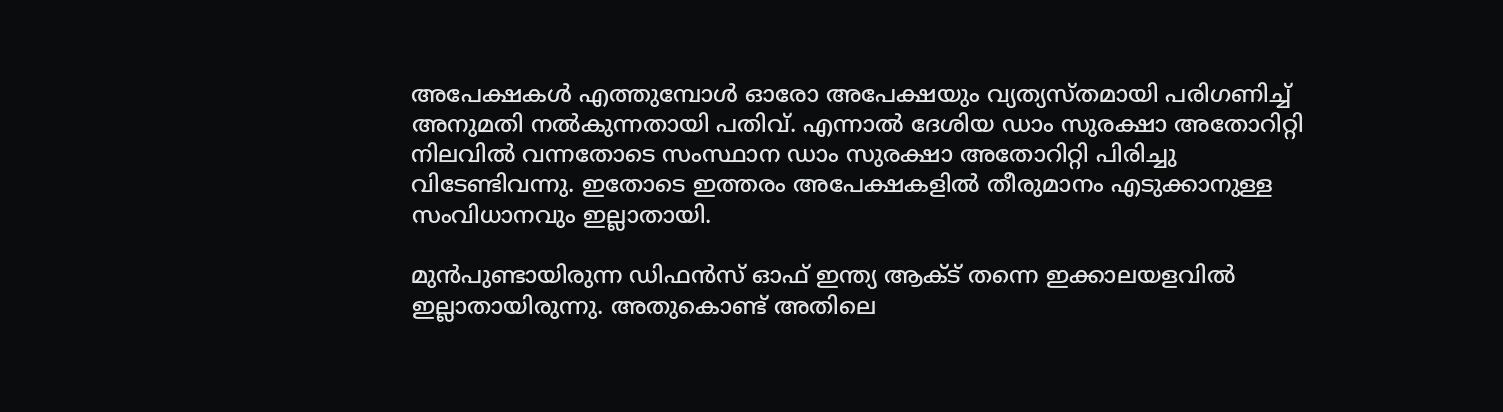അപേക്ഷകള്‍ എത്തുമ്പോള്‍ ഓരോ അപേക്ഷയും വ്യത്യസ്തമായി പരിഗണിച്ച് അനുമതി നല്‍കുന്നതായി പതിവ്. എന്നാല്‍ ദേശിയ ഡാം സുരക്ഷാ അതോറിറ്റി നിലവില്‍ വന്നതോടെ സംസ്ഥാന ഡാം സുരക്ഷാ അതോറിറ്റി പിരിച്ചു വിടേണ്ടിവന്നു. ഇതോടെ ഇത്തരം അപേക്ഷകളില്‍ തീരുമാനം എടുക്കാനുള്ള സംവിധാനവും ഇല്ലാതായി.

മുന്‍പുണ്ടായിരുന്ന ഡിഫന്‍സ് ഓഫ് ഇന്ത്യ ആക്ട് തന്നെ ഇക്കാലയളവില്‍ ഇല്ലാതായിരുന്നു. അതുകൊണ്ട് അതിലെ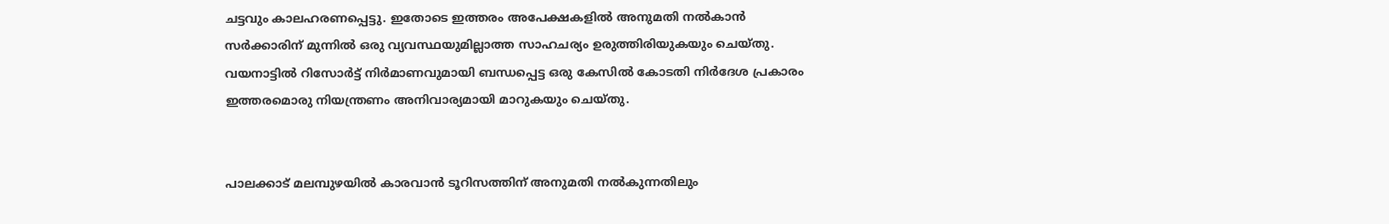ചട്ടവും കാലഹരണപ്പെട്ടു. ഇതോടെ ഇത്തരം അപേക്ഷകളില്‍ അനുമതി നല്‍കാന്‍ സര്‍ക്കാരിന് മുന്നില്‍ ഒരു വ്യവസ്ഥയുമില്ലാത്ത സാഹചര്യം ഉരുത്തിരിയുകയും ചെയ്തു. വയനാട്ടില്‍ റിസോര്‍ട്ട് നിര്‍മാണവുമായി ബന്ധപ്പെട്ട ഒരു കേസില്‍ കോടതി നിര്‍ദേശ പ്രകാരം ഇത്തരമൊരു നിയന്ത്രണം അനിവാര്യമായി മാറുകയും ചെയ്തു.


പാലക്കാട് മലമ്പുഴയില്‍ കാരവാന്‍ ടൂറിസത്തിന് അനുമതി നല്‍കുന്നതിലും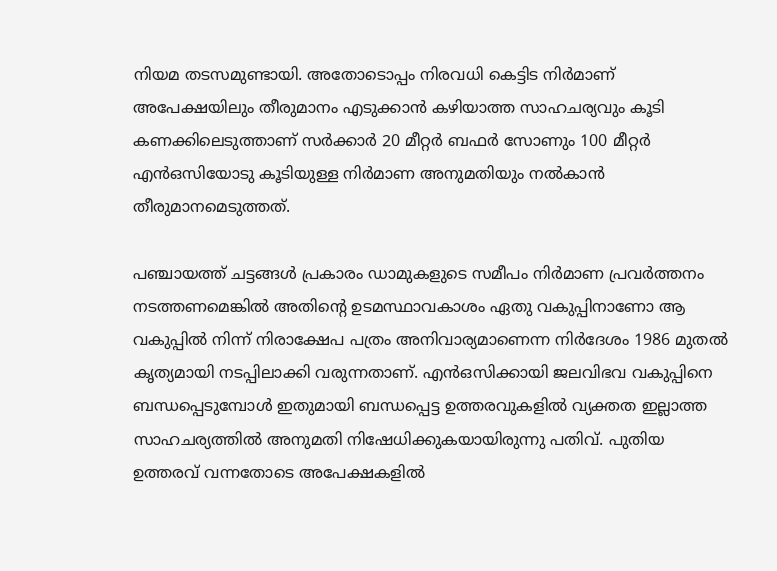നിയമ തടസമുണ്ടായി. അതോടൊപ്പം നിരവധി കെട്ടിട നിര്‍മാണ് അപേക്ഷയിലും തീരുമാനം എടുക്കാന്‍ കഴിയാത്ത സാഹചര്യവും കൂടി കണക്കിലെടുത്താണ് സര്‍ക്കാര്‍ 20 മീറ്റര്‍ ബഫര്‍ സോണും 100 മീറ്റര്‍ എന്‍ഒസിയോടു കൂടിയുള്ള നിര്‍മാണ അനുമതിയും നല്‍കാന്‍ തീരുമാനമെടുത്തത്.

പഞ്ചായത്ത് ചട്ടങ്ങള്‍ പ്രകാരം ഡാമുകളുടെ സമീപം നിര്‍മാണ പ്രവര്‍ത്തനം നടത്തണമെങ്കില്‍ അതിന്റെ ഉടമസ്ഥാവകാശം ഏതു വകുപ്പിനാണോ ആ വകുപ്പില്‍ നിന്ന് നിരാക്ഷേപ പത്രം അനിവാര്യമാണെന്ന നിര്‍ദേശം 1986 മുതല്‍ കൃത്യമായി നടപ്പിലാക്കി വരുന്നതാണ്. എന്‍ഒസിക്കായി ജലവിഭവ വകുപ്പിനെ ബന്ധപ്പെടുമ്പോള്‍ ഇതുമായി ബന്ധപ്പെട്ട ഉത്തരവുകളില്‍ വ്യക്തത ഇല്ലാത്ത സാഹചര്യത്തില്‍ അനുമതി നിഷേധിക്കുകയായിരുന്നു പതിവ്. പുതിയ ഉത്തരവ് വന്നതോടെ അപേക്ഷകളില്‍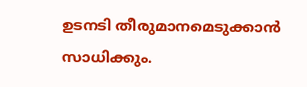ഉടനടി തീരുമാനമെടുക്കാന്‍ സാധിക്കും.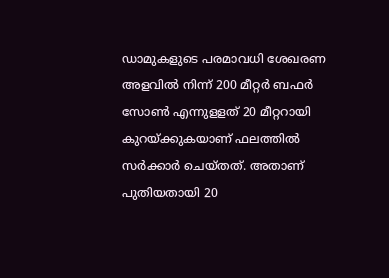ഡാമുകളുടെ പരമാവധി ശേഖരണ അളവില്‍ നിന്ന് 200 മീറ്റര്‍ ബഫര്‍ സോണ്‍ എന്നുളളത് 20 മീറ്ററായി കുറയ്ക്കുകയാണ് ഫലത്തില്‍ സര്‍ക്കാര്‍ ചെയ്തത്. അതാണ് പുതിയതായി 20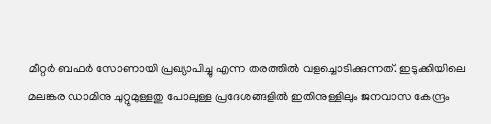മീറ്റര്‍ ബഫര്‍ സോണായി പ്രഖ്യാപിച്ചു എന്ന തരത്തില്‍ വളച്ചൊടിക്കുന്നത്. ഇടുക്കിയിലെ മലങ്കര ഡാമിനു ചുറ്റുമുള്ളതു പോലുള്ള പ്രദേശങ്ങളില്‍ ഇതിനുള്ളിലും ജനവാസ കേന്ദ്രം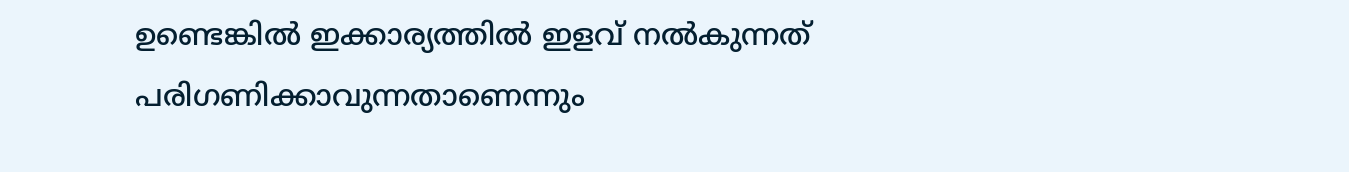ഉണ്ടെങ്കില്‍ ഇക്കാര്യത്തില്‍ ഇളവ് നല്‍കുന്നത് പരിഗണിക്കാവുന്നതാണെന്നും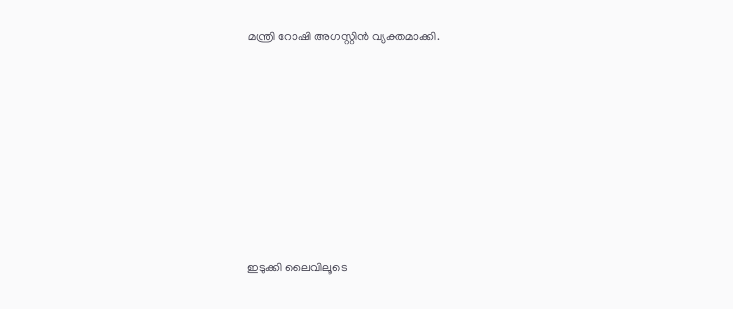മന്ത്രി റോഷി അഗസ്റ്റിന്‍ വ്യക്തമാക്കി.









ഇടുക്കി ലൈവിലൂടെ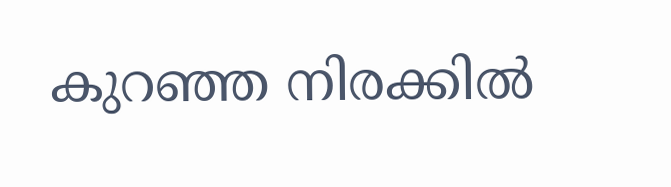കുറഞ്ഞ നിരക്കിൽ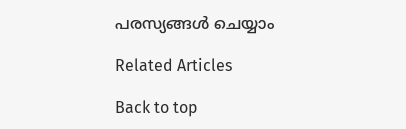പരസ്യങ്ങൾ ചെയ്യാം

Related Articles

Back to top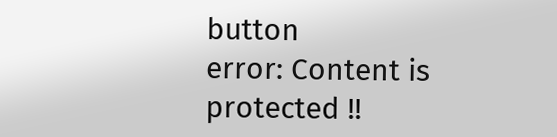button
error: Content is protected !!